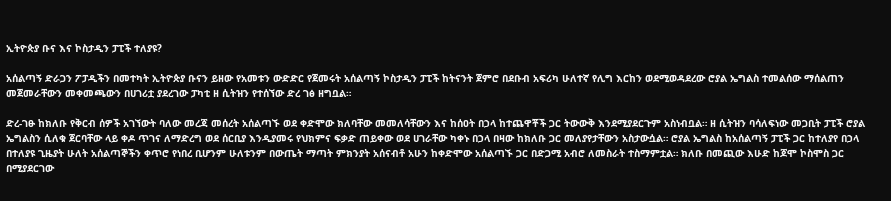ኢትዮጵያ ቡና እና ኮስታዲን ፓፒች ተለያዩ?

አሰልጣኝ ድራጋን ፖፓዲችን በመተካት ኢትዮጵያ ቡናን ይዘው የአመቱን ውድድር የጀመሩት አሰልጣኝ ኮስታዲን ፓፒች ከትናንት ጀምሮ በደቡብ አፍሪካ ሁለተኛ የሊግ እርከን ወደሚወዳደረው ሮያል ኤግልስ ተመልሰው ማሰልጠን መጀመራቸውን መቀመጫውን በሀገሪቷ ያደረገው ፓካቲ ዘ ሲትዝን የተሰኘው ድረ ገፅ ዘግቧል።

ድረ-ገፁ ከክለቡ የቅርብ ሰዎች አገኘውት ባለው መረጃ መሰረት አሰልጣኙ ወደ ቀድሞው ክለባቸው መመለሳቸውን እና ከሰዐት በኃላ ከተጨዋቾች ጋር ትውውቅ እንደሚያደርጉም አስነብቧል። ዘ ሲትዝን ባሳለፍነው መጋቢት ፓፒች ሮያል ኤግልስን ሲለቁ ጀርባቸው ላይ ቀዶ ጥገና ለማድረግ ወደ ሰርቢያ እንዲያመሩ የህክምና ፍቃድ ጠይቀው ወደ ሀገራቸው ካቀኑ በኃላ በዛው ከክለቡ ጋር መለያየታቸውን አስታውሷል። ሮያል ኤግልስ ከአሰልጣኝ ፓፒች ጋር ከተለያየ በኃላ በተለያዩ ጊዜያት ሁለት አሰልጣኞችን ቀጥሮ የነበረ ቢሆንም ሁለቱንም በውጤት ማጣት ምክንያት አሰናብቶ አሁን ከቀድሞው አሰልጣኙ ጋር በድጋሚ አብሮ ለመስራት ተስማምቷል። ክለቡ በመጪው እሁድ ከጆሞ ኮስሞስ ጋር በሚያደርገው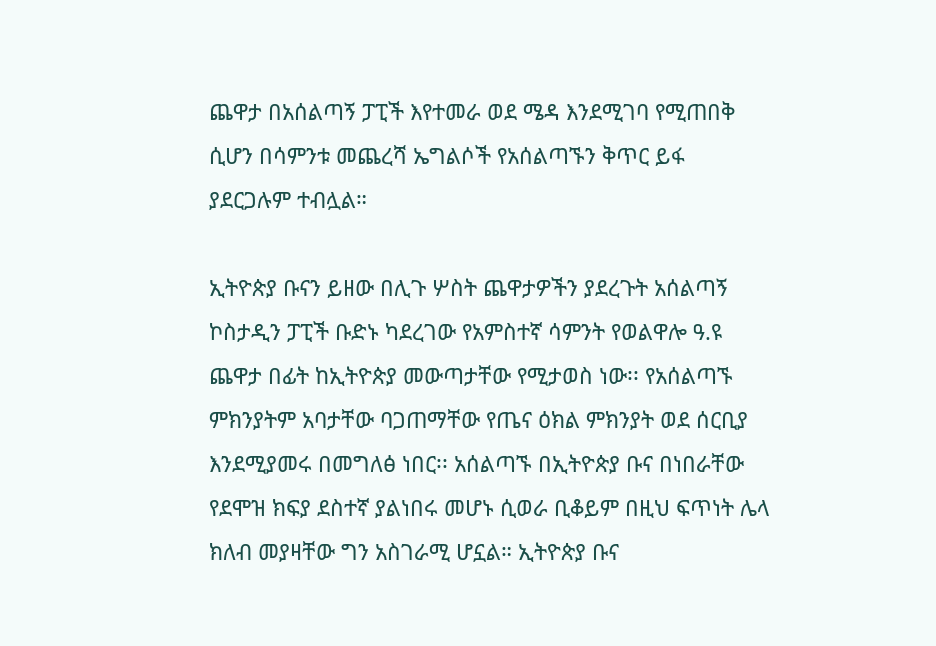ጨዋታ በአሰልጣኝ ፓፒች እየተመራ ወደ ሜዳ እንደሚገባ የሚጠበቅ ሲሆን በሳምንቱ መጨረሻ ኤግልሶች የአሰልጣኙን ቅጥር ይፋ ያደርጋሉም ተብሏል።

ኢትዮጵያ ቡናን ይዘው በሊጉ ሦስት ጨዋታዎችን ያደረጉት አሰልጣኝ ኮስታዲን ፓፒች ቡድኑ ካደረገው የአምስተኛ ሳምንት የወልዋሎ ዓ.ዩ ጨዋታ በፊት ከኢትዮጵያ መውጣታቸው የሚታወስ ነው፡፡ የአሰልጣኙ ምክንያትም አባታቸው ባጋጠማቸው የጤና ዕክል ምክንያት ወደ ሰርቢያ እንደሚያመሩ በመግለፅ ነበር፡፡ አሰልጣኙ በኢትዮጵያ ቡና በነበራቸው የደሞዝ ክፍያ ደስተኛ ያልነበሩ መሆኑ ሲወራ ቢቆይም በዚህ ፍጥነት ሌላ ክለብ መያዛቸው ግን አስገራሚ ሆኗል። ኢትዮጵያ ቡና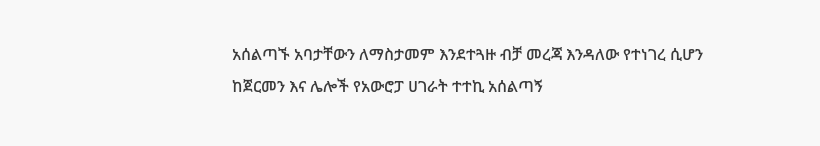አሰልጣኙ አባታቸውን ለማስታመም እንደተጓዙ ብቻ መረጃ እንዳለው የተነገረ ሲሆን ከጀርመን እና ሌሎች የአውሮፓ ሀገራት ተተኪ አሰልጣኝ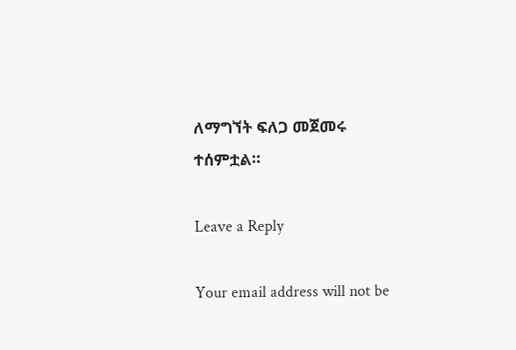ለማግኘት ፍለጋ መጀመሩ ተሰምቷል።

Leave a Reply

Your email address will not be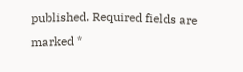published. Required fields are marked *